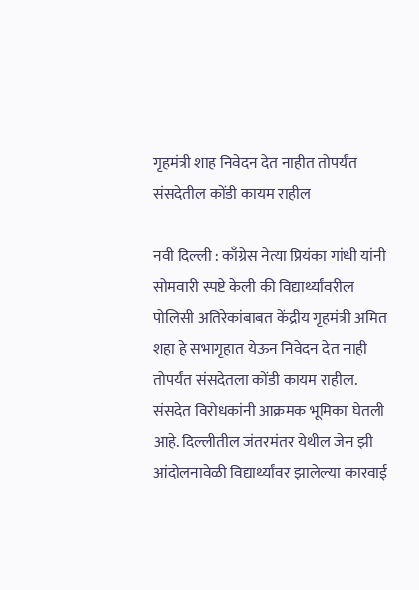गृहमंत्री शाह निवेदन देत नाहीत तोपर्यंत संसदेतील कोंडी कायम राहील

नवी दिल्ली : काँग्रेस नेत्या प्रियंका गांधी यांनी सोमवारी स्पष्टे केली की विद्यार्थ्यांवरील पोलिसी अतिरेकांबाबत केंद्रीय गृहमंत्री अमित शहा हे सभागृहात येऊन निवेदन देत नाही तोपर्यंत संसदेतला कोंडी कायम राहील. संसदेत विरोधकांनी आक्रमक भूमिका घेतली आहे. दिल्लीतील जंतरमंतर येथील जेन झी आंदोलनावेळी विद्यार्थ्यांवर झालेल्या कारवाई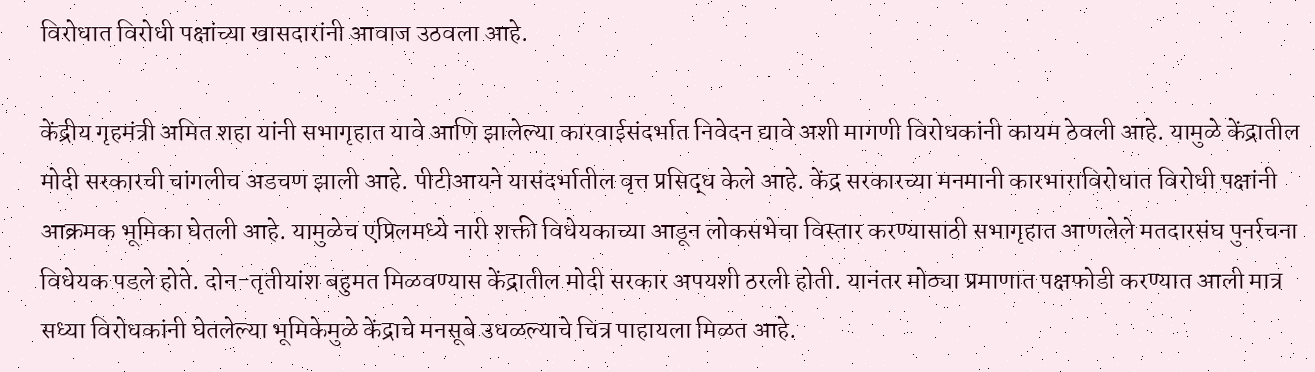विरोधात विरोधी पक्षांच्या खासदारांनी आवाज उठवला आहे.

केंद्रीय गृहमंत्री अमित शहा यांनी सभागृहात यावे आणि झालेल्या कारवाईसंदर्भात निवेदन द्यावे अशी मागणी विरोधकांनी कायम ठेवली आहे. यामुळे केंद्रातील मोदी सरकारची चांगलीच अडचण झाली आहे. पीटीआयने यासंदर्भातील वृत्त प्रसिद्ध केले आहे. केंद्र सरकारच्या मनमानी कारभाराविरोधात विरोधी पक्षांनी आक्रमक भूमिका घेतली आहे. यामुळेच एप्रिलमध्ये नारी शक्ती विधेयकाच्या आडून लोकसभेचा विस्तार करण्यासाठी सभागृहात आणलेले मतदारसंघ पुनर्रचना विधेयक पडले होते. दोन-तृतीयांश बहुमत मिळवण्यास केंद्रातील मोदी सरकार अपयशी ठरली होती. यानंतर मोठ्या प्रमाणात पक्षफोडी करण्यात आली मात्र सध्या विरोधकांनी घेतलेल्या भूमिकेमुळे केंद्राचे मनसूबे उधळल्याचे चित्र पाहायला मिळत आहे.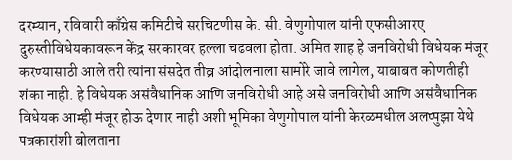दरम्यान, रविवारी काँग्रेस कमिटीचे सरचिटणीस के. सी. वेणुगोपाल यांनी एफसीआरए दुरुस्तीविधेयकावरून केंद्र सरकारवर हल्ला चढवला होता. अमित शाह हे जनविरोधी विधेयक मंजूर करण्यासाठी आले तरी त्यांना संसदेत तीव्र आंदोलनाला सामोरे जावे लागेल, याबाबत कोणतीही शंका नाही. हे विधेयक असंवैधानिक आणि जनविरोधी आहे असे जनविरोधी आणि असंवैधानिक विधेयक आम्ही मंजूर होऊ देणार नाही अशी भूमिका वेणुगोपाल यांनी केरळमधील अलप्पुझा येथे पत्रकारांशी बोलताना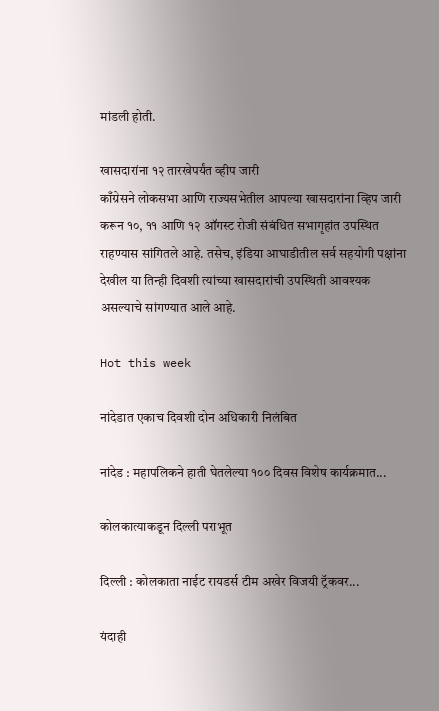मांडली होती.

खासदारांना १२ तारखेपर्यंत व्हीप जारी
काँग्रेसने लोकसभा आणि राज्यसभेतील आपल्या खासदारांना व्हिप जारी करून १०, ११ आणि १२ ऑगस्ट रोजी संबंधित सभागृहांत उपस्थित राहण्यास सांगितले आहे. तसेच, इंडिया आघाडीतील सर्व सहयोगी पक्षांना देखील या तिन्ही दिवशी त्यांच्या खासदारांची उपस्थिती आवश्यक असल्याचे सांगण्यात आले आहे.

Hot this week

नांदेडात एकाच दिवशी दोन अधिकारी निलंबित

नांदेड : महापलिकने हाती घेतलेल्या १०० दिवस विशेष कार्यक्रमात...

कोलकात्याकडून दिल्ली पराभूत

दिल्ली : कोलकाता नाईट रायडर्स टीम अखेर विजयी ट्रॅकवर...

यंदाही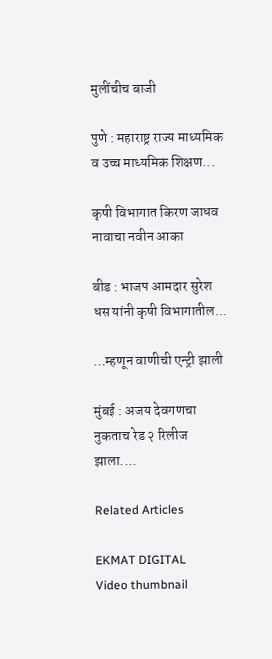मुलींचीच बाजी

पुणे : महाराष्ट्र राज्य माध्यमिक व उच्च माध्यमिक शिक्षण...

कृषी विभागात किरण जाधव नावाचा नवीन आका

बीड : भाजप आमदार सुरेश धस यांनी कृषी विभागातील...

…म्हणून वाणीची एन्ट्री झाली

मुंबई : अजय देवगणचा नुकताच रेड २ रिलीज झाला....

Related Articles

EKMAT DIGITAL
Video thumbnail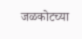जळकोटच्या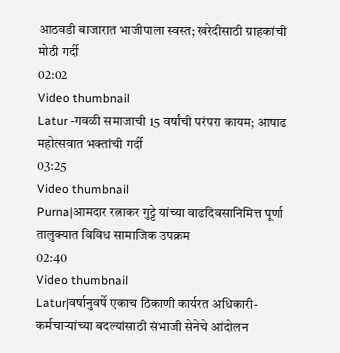आठवडी बाजारात भाजीपाला स्वस्त; खरेदीसाठी ग्राहकांची मोठी गर्दी
02:02
Video thumbnail
Latur -गवळी समाजाची 15 वर्षांची परंपरा कायम; आषाढ महोत्सवात भक्तांची गर्दी
03:25
Video thumbnail
Purna|आमदार रत्नाकर गुट्टे यांच्या वाढदिवसानिमित्त पूर्णा तालुक्यात विविध सामाजिक उपक्रम
02:40
Video thumbnail
Latur|वर्षानुवर्षे एकाच ठिकाणी कार्यरत अधिकारी-कर्मचाऱ्यांच्या बदल्यांसाठी संभाजी सेनेचे आंदोलन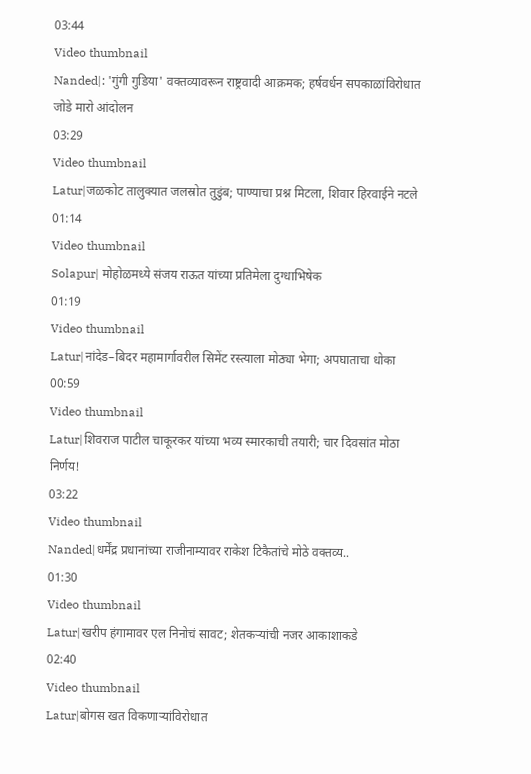03:44
Video thumbnail
Nanded|: 'गुंगी गुडिया' वक्तव्यावरून राष्ट्रवादी आक्रमक; हर्षवर्धन सपकाळांविरोधात जोडे मारो आंदोलन
03:29
Video thumbnail
Latur|जळकोट तालुक्यात जलस्रोत तुडुंब; पाण्याचा प्रश्न मिटला, शिवार हिरवाईने नटले
01:14
Video thumbnail
Solapur| मोहोळमध्ये संजय राऊत यांच्या प्रतिमेला दुग्धाभिषेक
01:19
Video thumbnail
Latur|नांदेड–बिदर महामार्गावरील सिमेंट रस्त्याला मोठ्या भेगा; अपघाताचा धोका
00:59
Video thumbnail
Latur|शिवराज पाटील चाकूरकर यांच्या भव्य स्मारकाची तयारी; चार दिवसांत मोठा निर्णय!
03:22
Video thumbnail
Nanded|धर्मेंद्र प्रधानांच्या राजीनाम्यावर राकेश टिकैतांचे मोठे वक्तव्य..
01:30
Video thumbnail
Latur|खरीप हंगामावर एल निनोचं सावट; शेतकऱ्यांची नजर आकाशाकडे
02:40
Video thumbnail
Latur|बोगस खत विकणाऱ्यांविरोधात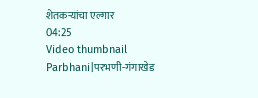शेतकऱ्यांचा एल्गार
04:25
Video thumbnail
Parbhani|परभणी-गंगाखेड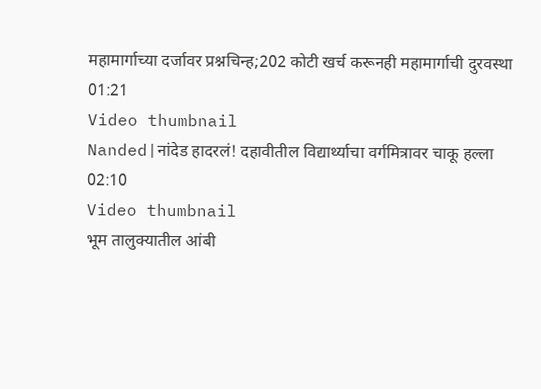महामार्गाच्या दर्जावर प्रश्नचिन्ह;202 कोटी खर्च करूनही महामार्गाची दुरवस्था
01:21
Video thumbnail
Nanded|नांदेड हादरलं! दहावीतील विद्यार्थ्याचा वर्गमित्रावर चाकू हल्ला
02:10
Video thumbnail
भूम तालुक्यातील आंबी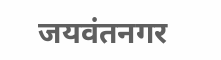जयवंतनगर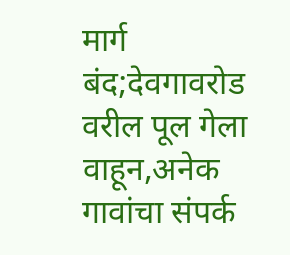मार्ग बंद;देवगावरोड वरील पूल गेला वाहून,अनेक गावांचा संपर्क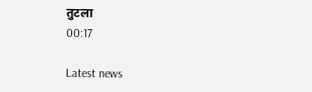तुटला
00:17

Latest news